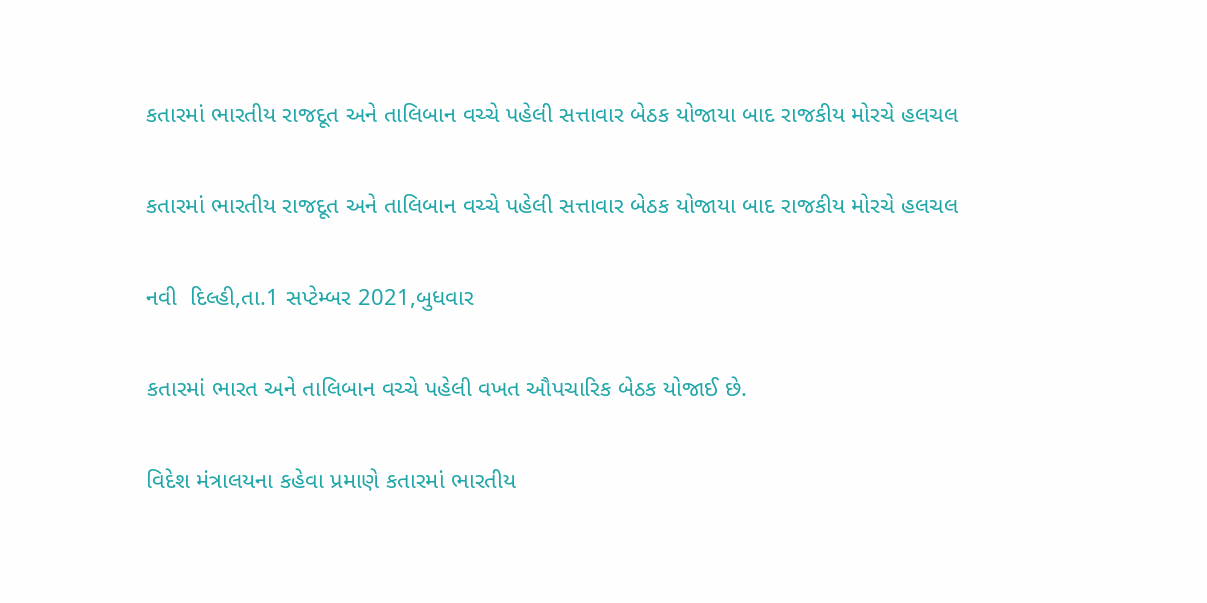કતારમાં ભારતીય રાજદૂત અને તાલિબાન વચ્ચે પહેલી સત્તાવાર બેઠક યોજાયા બાદ રાજકીય મોરચે હલચલ

કતારમાં ભારતીય રાજદૂત અને તાલિબાન વચ્ચે પહેલી સત્તાવાર બેઠક યોજાયા બાદ રાજકીય મોરચે હલચલ

નવી  દિલ્હી,તા.1 સપ્ટેમ્બર 2021,બુધવાર

કતારમાં ભારત અને તાલિબાન વચ્ચે પહેલી વખત ઔપચારિક બેઠક યોજાઈ છે.

વિદેશ મંત્રાલયના કહેવા પ્રમાણે કતારમાં ભારતીય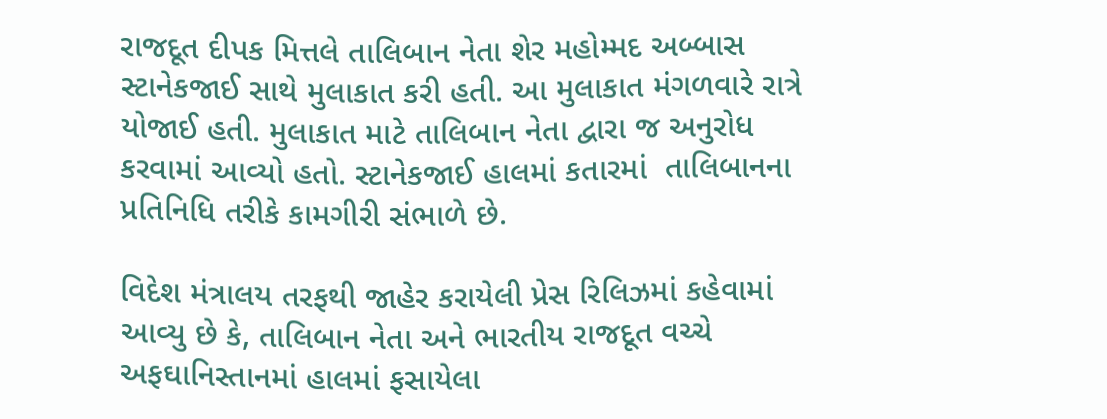રાજદૂત દીપક મિત્તલે તાલિબાન નેતા શેર મહોમ્મદ અબ્બાસ સ્ટાનેકજાઈ સાથે મુલાકાત કરી હતી. આ મુલાકાત મંગળવારે રાત્રે યોજાઈ હતી. મુલાકાત માટે તાલિબાન નેતા દ્વારા જ અનુરોધ કરવામાં આવ્યો હતો. સ્ટાનેકજાઈ હાલમાં કતારમાં  તાલિબાનના પ્રતિનિધિ તરીકે કામગીરી સંભાળે છે.

વિદેશ મંત્રાલય તરફથી જાહેર કરાયેલી પ્રેસ રિલિઝમાં કહેવામાં આવ્યુ છે કે, તાલિબાન નેતા અને ભારતીય રાજદૂત વચ્ચે અફઘાનિસ્તાનમાં હાલમાં ફસાયેલા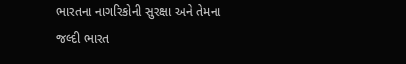ભારતના નાગરિકોની સુરક્ષા અને તેમના જલ્દી ભારત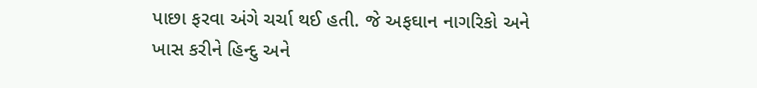પાછા ફરવા અંગે ચર્ચા થઈ હતી. જે અફઘાન નાગરિકો અને ખાસ કરીને હિન્દુ અને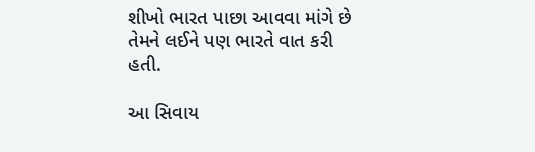શીખો ભારત પાછા આવવા માંગે છે તેમને લઈને પણ ભારતે વાત કરી હતી.

આ સિવાય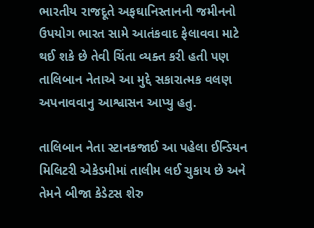ભારતીય રાજદૂતે અફઘાનિસ્તાનની જમીનનો ઉપયોગ ભારત સામે આતંકવાદ ફેલાવવા માટે થઈ શકે છે તેવી ચિંતા વ્યક્ત કરી હતી પણ તાલિબાન નેતાએ આ મુદ્દે સકારાત્મક વલણ અપનાવવાનુ આશ્વાસન આપ્યુ હતુ.

તાલિબાન નેતા સ્ટાનકજાઈ આ પહેલા ઈન્ડિયન મિલિટરી એકેડમીમાં તાલીમ લઈ ચુકાય છે અને તેમને બીજા કેડેટસ શેરુ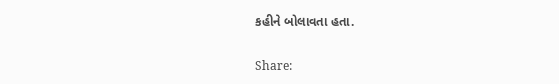કહીને બોલાવતા હતા.

Share: